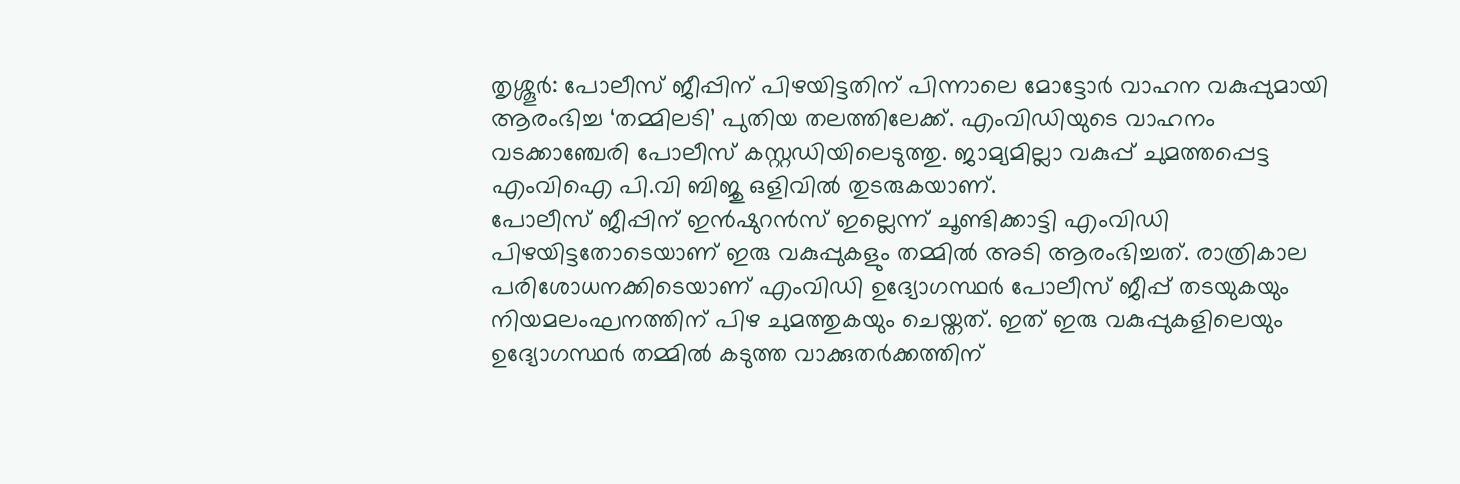തൃശ്ശൂർ: പോലീസ് ജീപ്പിന് പിഴയിട്ടതിന് പിന്നാലെ മോട്ടോർ വാഹന വകുപ്പുമായി ആരംഭിച്ച ‘തമ്മിലടി’ പുതിയ തലത്തിലേക്ക്. എംവിഡിയുടെ വാഹനം വടക്കാഞ്ചേരി പോലീസ് കസ്റ്റഡിയിലെടുത്തു. ജാമ്യമില്ലാ വകുപ്പ് ചുമത്തപ്പെട്ട എംവിഐ പി.വി ബിജു ഒളിവിൽ തുടരുകയാണ്.
പോലീസ് ജീപ്പിന് ഇൻഷുറൻസ് ഇല്ലെന്ന് ചൂണ്ടിക്കാട്ടി എംവിഡി പിഴയിട്ടതോടെയാണ് ഇരു വകുപ്പുകളും തമ്മിൽ അടി ആരംഭിച്ചത്. രാത്രികാല പരിശോധനക്കിടെയാണ് എംവിഡി ഉദ്യോഗസ്ഥർ പോലീസ് ജീപ്പ് തടയുകയും നിയമലംഘനത്തിന് പിഴ ചുമത്തുകയും ചെയ്തത്. ഇത് ഇരു വകുപ്പുകളിലെയും ഉദ്യോഗസ്ഥർ തമ്മിൽ കടുത്ത വാക്കുതർക്കത്തിന്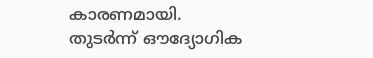കാരണമായി.
തുടർന്ന് ഔദ്യോഗിക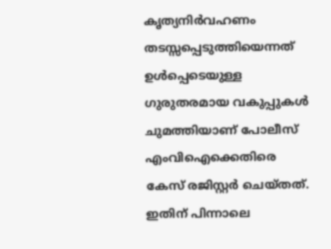കൃത്യനിർവഹണം തടസ്സപ്പെടുത്തിയെന്നത് ഉൾപ്പെടെയുള്ള ഗുരുതരമായ വകുപ്പുകൾ ചുമത്തിയാണ് പോലീസ് എംവിഐക്കെതിരെ കേസ് രജിസ്റ്റർ ചെയ്തത്. ഇതിന് പിന്നാലെ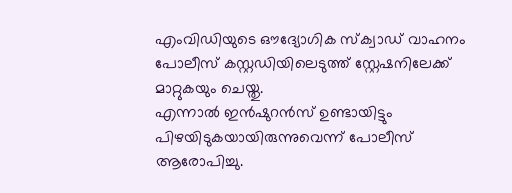എംവിഡിയുടെ ഔദ്യോഗിക സ്ക്വാഡ് വാഹനം പോലീസ് കസ്റ്റഡിയിലെടുത്ത് സ്റ്റേഷനിലേക്ക് മാറ്റുകയും ചെയ്തു.
എന്നാൽ ഇൻഷുറൻസ് ഉണ്ടായിട്ടും പിഴയിടുകയായിരുന്നുവെന്ന് പോലീസ് ആരോപിച്ചു.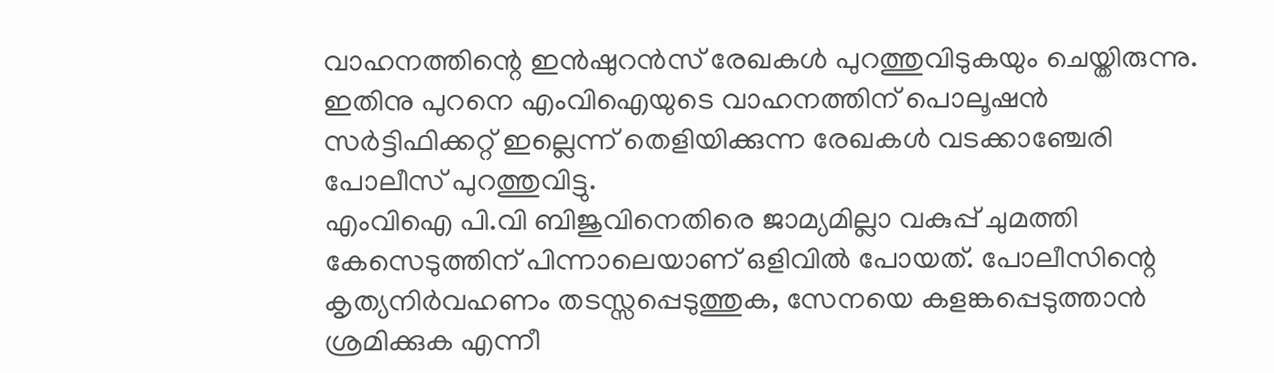വാഹനത്തിന്റെ ഇൻഷുറൻസ് രേഖകൾ പുറത്തുവിടുകയും ചെയ്തിരുന്നു. ഇതിനു പുറനെ എംവിഐയുടെ വാഹനത്തിന് പൊലൂഷൻ സർട്ടിഫിക്കറ്റ് ഇല്ലെന്ന് തെളിയിക്കുന്ന രേഖകൾ വടക്കാഞ്ചേരി പോലീസ് പുറത്തുവിട്ടു.
എംവിഐ പി.വി ബിജുവിനെതിരെ ജാമ്യമില്ലാ വകുപ്പ് ചുമത്തി കേസെടുത്തിന് പിന്നാലെയാണ് ഒളിവിൽ പോയത്. പോലീസിന്റെ കൃത്യനിർവഹണം തടസ്സപ്പെടുത്തുക, സേനയെ കളങ്കപ്പെടുത്താൻ ശ്രമിക്കുക എന്നീ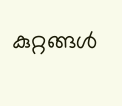കുറ്റങ്ങൾ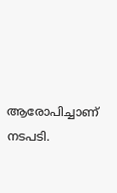ആരോപിച്ചാണ് നടപടി.